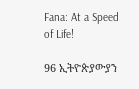Fana: At a Speed of Life!

96 ኢትዮጵያውያን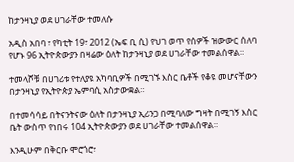ከታንዛኒያ ወደ ሀገራቸው ተመለሱ

አዲስ አበባ ፣ የካቲት 19፣ 2012 (ኤፍ ቢ ሲ) የህገ ወጥ የሰዎች ዝውውር ሰለባ የሆኑ 96 ኢትዮጵውያን በዛሬው ዕለት ከታንዛኒያ ወደ ሀገራቸው ተመልሰዋል።

ተመላሾቹ በሀገሪቱ የተለያዩ አካባቢዎች በሚገኙ እስር ቤቶች የቆዩ መሆናቸውን በታንዛኒያ የኢትዮጵያ ኤምባሲ አስታውቋል።

በተመሳሳይ በትናንትናው ዕለት በታንዛኒያ ኢሪንጋ በሚባለው ግዛት በሚገኝ እስር ቤት ውስጥ የነበሩ 104 ኢትዮጵውያን ወደ ሀገራቸው ተመልሰዋል።

እንዲሁም በቅርቡ ሞሮጎሮ፣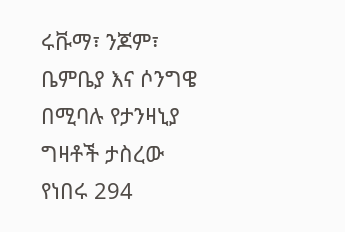ሩቩማ፣ ንጆም፣ ቤምቤያ እና ሶንግዌ በሚባሉ የታንዛኒያ ግዛቶች ታስረው የነበሩ 294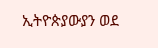ኢትዮጵያውያን ወደ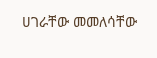ሀገራቸው መመለሳቸው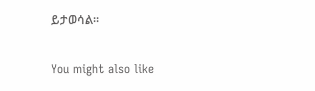ይታወሳል።

You might also like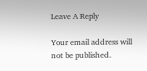Leave A Reply

Your email address will not be published.